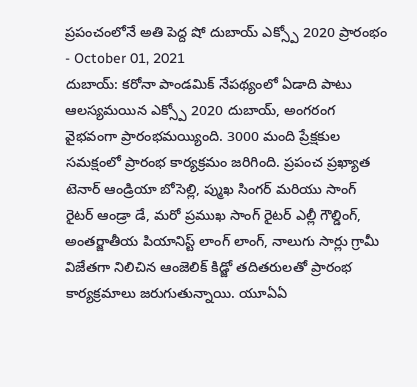ప్రపంచంలోనే అతి పెద్ద షో దుబాయ్ ఎక్స్పో 2020 ప్రారంభం
- October 01, 2021
దుబాయ్: కరోనా పాండమిక్ నేపథ్యంలో ఏడాది పాటు ఆలస్యమయిన ఎక్స్పో 2020 దుబాయ్, అంగరంగ వైభవంగా ప్రారంభమయ్యింది. 3000 మంది ప్రేక్షకుల సమక్షంలో ప్రారంభ కార్యక్రమం జరిగింది. ప్రపంచ ప్రఖ్యాత టెనార్ ఆండ్రియా బోసెల్లి, ప్ముఖ సింగర్ మరియు సాంగ్ రైటర్ ఆండ్రా డే, మరో ప్రముఖ సాంగ్ రైటర్ ఎల్లీ గౌల్డింగ్, అంతర్జాతీయ పియానిస్ట్ లాంగ్ లాంగ్, నాలుగు సార్లు గ్రామీ విజేతగా నిలిచిన ఆంజెలిక్ కిడ్జో తదితరులతో ప్రారంభ కార్యక్రమాలు జరుగుతున్నాయి. యూఏఏ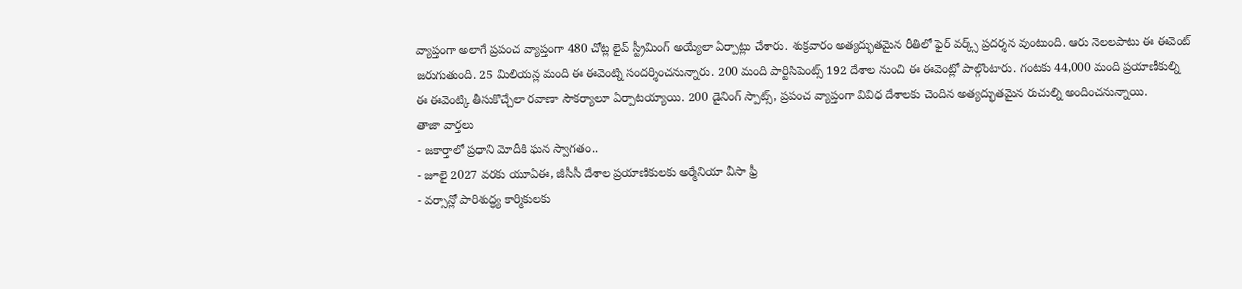వ్యాప్తంగా అలాగే ప్రపంచ వ్యాప్తంగా 480 చోట్ల లైవ్ స్ట్రీమింగ్ అయ్యేలా ఏర్పాట్లు చేశారు. శుక్రవారం అత్యద్భుతమైన రీతిలో ఫైర్ వర్క్స్ ప్రదర్శన వుంటుంది. ఆరు నెలలపాటు ఈ ఈవెంట్ జరుగుతుంది. 25 మిలియన్ల మంది ఈ ఈవెంట్ని సందర్శించనున్నారు. 200 మంది పార్టిసిపెంట్స్ 192 దేశాల నుంచి ఈ ఈవెంట్లో పాల్గొంటారు. గంటకు 44,000 మంది ప్రయాణీకుల్ని ఈ ఈవెంట్కి తీసుకొచ్చేలా రవాణా సౌకర్యాలూ ఏర్పాటయ్యాయి. 200 డైనింగ్ స్పాట్స్, ప్రపంచ వ్యాప్తంగా వివిధ దేశాలకు చెందిన అత్యద్భుతమైన రుచుల్ని అందించనున్నాయి.
తాజా వార్తలు
- జకార్తాలో ప్రధాని మోదీకి ఘన స్వాగతం..
- జూలై 2027 వరకు యూఏఈ, జీసీసీ దేశాల ప్రయాణికులకు అర్మేనియా వీసా ఫ్రీ
- వర్సాన్లో పారిశుద్ధ్య కార్మికులకు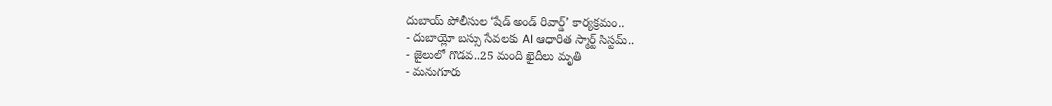దుబాయ్ పోలీసుల ‘షేడ్ అండ్ రివార్డ్’ కార్యక్రమం..
- దుబాయ్లో బస్సు సేవలకు AI ఆధారిత స్మార్ట్ సిస్టమ్..
- జైలులో గొడవ..25 మంది ఖైదీలు మృతి
- మనుగూరు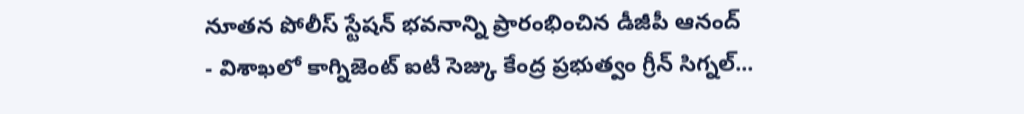నూతన పోలీస్ స్టేషన్ భవనాన్ని ప్రారంభించిన డీజీపీ ఆనంద్
- విశాఖలో కాగ్నిజెంట్ ఐటీ సెజ్కు కేంద్ర ప్రభుత్వం గ్రీన్ సిగ్నల్...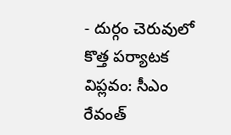- దుర్గం చెరువులో కొత్త పర్యాటక విప్లవం: సీఎం రేవంత్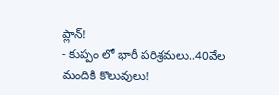ప్లాన్!
- కుప్పం లో భారీ పరిశ్రమలు..40వేల మందికి కొలువులు!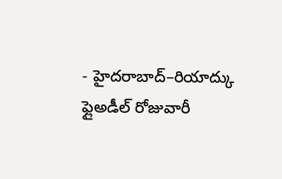- హైదరాబాద్–రియాద్కు ఫ్లైఅడీల్ రోజువారీ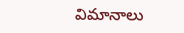విమానాలు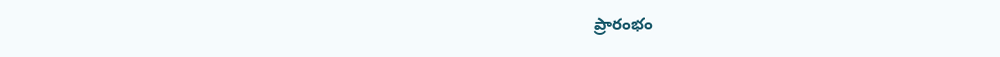ప్రారంభం